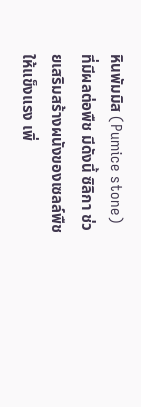หินพัมมิส (Pumice stone) ที่มีผลต่อพืช มีดังนี้ ซิลิกา ช่วยเสริมสร้างผนังของเซลล์พืชให้แข็งแรง เพิ่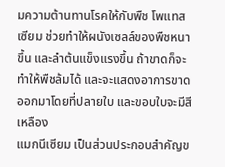มความต้านทานโรคให้กับพืช โพแทสเซียม ช่วยทำให้ผนังเซลล์ของพืชหนาขึ้น และลำต้นแข็งแรงขึ้น ถ้าขาดก็จะทำให้พืชล้มได้ และจะแสดงอาการขาดออกมาโดยที่ปลายใบ และขอบใบจะมีสีเหลือง
แมกนีเซียม เป็นส่วนประกอบสำคัญข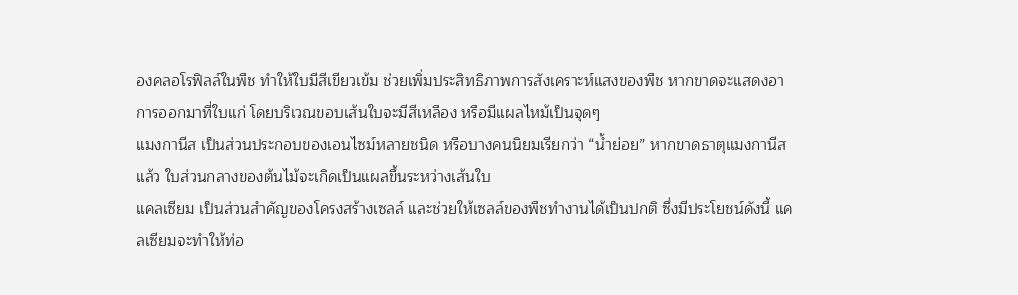องคลอโรฟิลล์ในพืช ทำให้ใบมีสีเขียวเข้ม ช่วยเพิ่มประสิทธิภาพการสังเคราะห์แสงของพืช หากขาดจะแสดงอาการออกมาที่ใบแก่ โดยบริเวณขอบเส้นใบจะมีสีเหลือง หรือมีแผลไหม้เป็นจุดๆ
แมงกานีส เป็นส่วนประกอบของเอนไซม์หลายชนิด หรือบางคนนิยมเรียกว่า “น้ำย่อย” หากขาดธาตุแมงกานีสแล้ว ใบส่วนกลางของต้นไม้จะเกิดเป็นแผลขึ้นระหว่างเส้นใบ
แคลเซียม เป็นส่วนสำคัญของโครงสร้างเซลล์ และช่วยให้เซลล์ของพืชทำงานได้เป็นปกติ ซึ่งมีประโยชน์ดังนี้ แคลเซียมจะทำให้ท่อ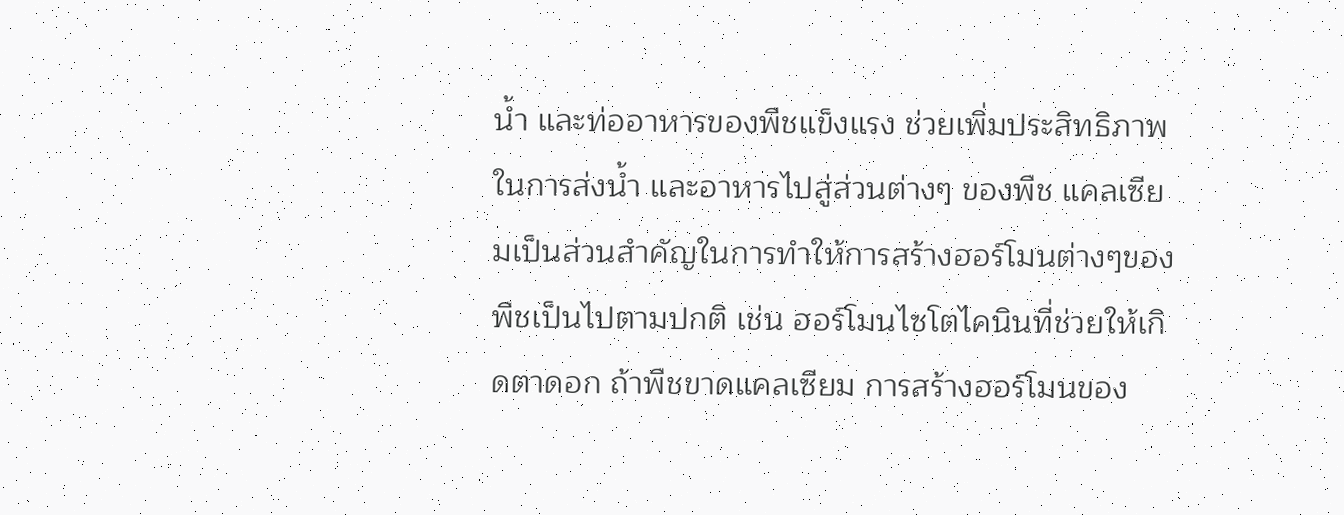น้ำ และท่ออาหารของพืชแข็งแรง ช่วยเพิ่มประสิทธิภาพในการส่งน้ำ และอาหารไปสู่ส่วนต่างๆ ของพืช แคลเซียมเป็นส่วนสำคัญในการทำให้การสร้างฮอร์โมนต่างๆของพืชเป็นไปตามปกติ เช่น ฮอร์โมนไซโตไคนินที่ช่วยให้เกิดตาดอก ถ้าพืชขาดแคลเซียม การสร้างฮอร์โมนของ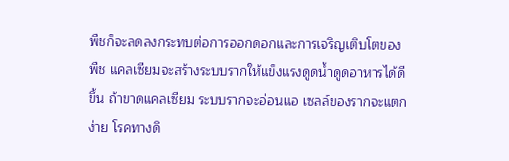พืชก็จะลดลงกระทบต่อการออกดอกและการเจริญเติบโตของพืช แคลเซียมจะสร้างระบบรากให้แข็งแรงดูดน้ำดูดอาหารได้ดีขึ้น ถ้าขาดแคลเซียม ระบบรากจะอ่อนแอ เซลล์ของรากจะแตกง่าย โรคทางดิ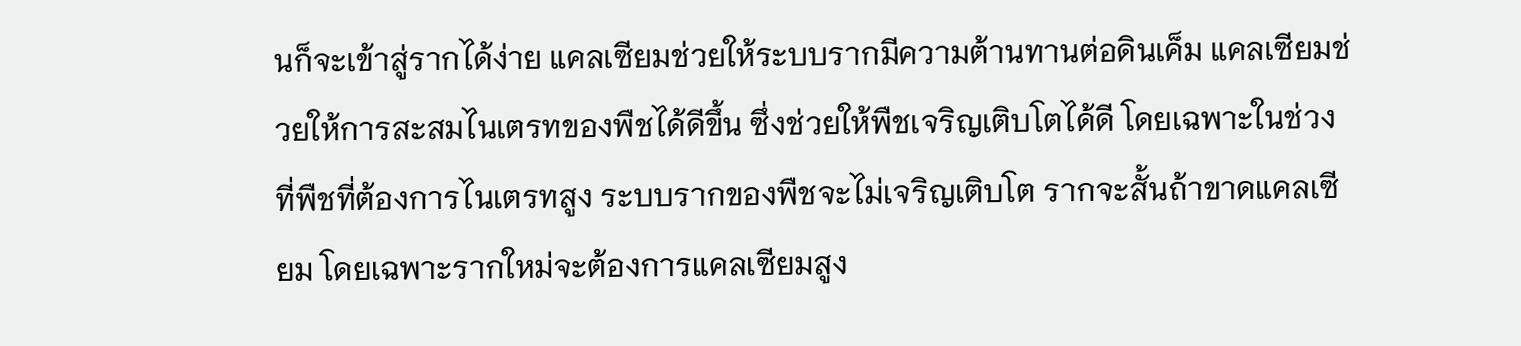นก็จะเข้าสู่รากได้ง่าย แคลเซียมช่วยให้ระบบรากมีความต้านทานต่อดินเค็ม แคลเซียมช่วยให้การสะสมไนเตรทของพืชได้ดีขึ้น ซึ่งช่วยให้พืชเจริญเติบโตได้ดี โดยเฉพาะในช่วงที่พืชที่ต้องการไนเตรทสูง ระบบรากของพืชจะไม่เจริญเติบโต รากจะสั้นถ้าขาดแคลเซียม โดยเฉพาะรากใหม่จะต้องการแคลเซียมสูง